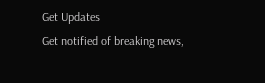Get Updates
Get notified of breaking news,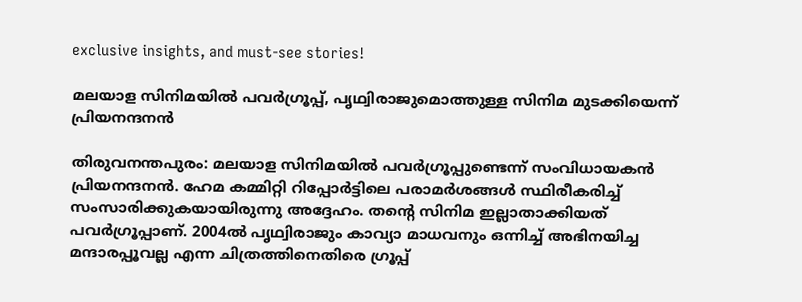exclusive insights, and must-see stories!

മലയാള സിനിമയില്‍ പവര്‍ഗ്രൂപ്പ്, പൃഥ്വിരാജുമൊത്തുള്ള സിനിമ മുടക്കിയെന്ന് പ്രിയനന്ദനന്‍

തിരുവനന്തപുരം: മലയാള സിനിമയില്‍ പവര്‍ഗ്രൂപ്പുണ്ടെന്ന് സംവിധായകന്‍ പ്രിയനന്ദനന്‍. ഹേമ കമ്മിറ്റി റിപ്പോര്‍ട്ടിലെ പരാമര്‍ശങ്ങള്‍ സ്ഥിരീകരിച്ച് സംസാരിക്കുകയായിരുന്നു അദ്ദേഹം. തന്റെ സിനിമ ഇല്ലാതാക്കിയത് പവര്‍ഗ്രൂപ്പാണ്. 2004ല്‍ പൃഥ്വിരാജും കാവ്യാ മാധവനും ഒന്നിച്ച് അഭിനയിച്ച മന്ദാരപ്പൂവല്ല എന്ന ചിത്രത്തിനെതിരെ ഗ്രൂപ്പ്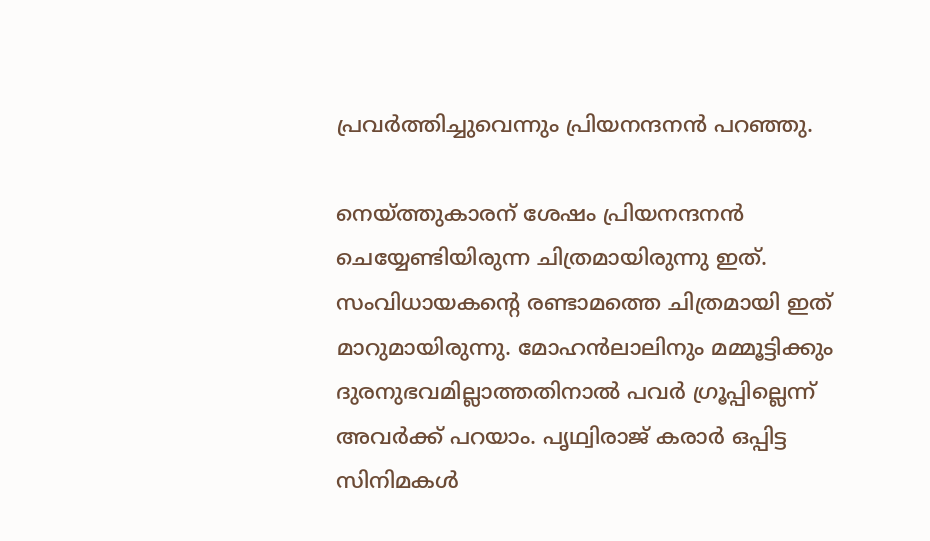പ്രവര്‍ത്തിച്ചുവെന്നും പ്രിയനന്ദനന്‍ പറഞ്ഞു.

നെയ്ത്തുകാരന് ശേഷം പ്രിയനന്ദനന്‍ ചെയ്യേണ്ടിയിരുന്ന ചിത്രമായിരുന്നു ഇത്. സംവിധായകന്റെ രണ്ടാമത്തെ ചിത്രമായി ഇത് മാറുമായിരുന്നു. മോഹന്‍ലാലിനും മമ്മൂട്ടിക്കും ദുരനുഭവമില്ലാത്തതിനാല്‍ പവര്‍ ഗ്രൂപ്പില്ലെന്ന് അവര്‍ക്ക് പറയാം. പൃഥ്വിരാജ് കരാര്‍ ഒപ്പിട്ട സിനിമകള്‍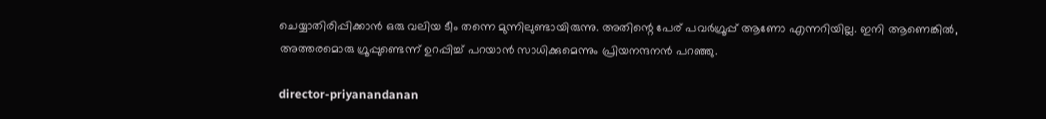ചെയ്യാതിരിപ്പിക്കാന്‍ ഒരു വലിയ ടീം തന്നെ മുന്നിലുണ്ടായിരുന്നു. അതിന്റെ പേര് പവര്‍ഗ്രൂപ്പ് ആണോ എന്നറിയില്ല. ഇനി ആണെങ്കില്‍, അത്തരമൊരു ഗ്രൂപ്പുണ്ടെന്ന് ഉറപ്പിച്ച് പറയാന്‍ സാധിക്കുമെന്നും പ്രിയനന്ദനന്‍ പറഞ്ഞു.

director-priyanandanan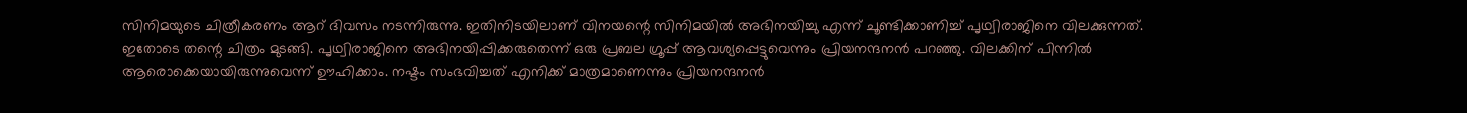സിനിമയുടെ ചിത്രീകരണം ആറ് ദിവസം നടന്നിരുന്നു. ഇതിനിടയിലാണ് വിനയന്റെ സിനിമയില്‍ അഭിനയിച്ചു എന്ന് ചൂണ്ടിക്കാണിച്ച് പൃഥ്വിരാജിനെ വിലക്കുന്നത്. ഇതോടെ തന്റെ ചിത്രം മുടങ്ങി. പൃഥ്വിരാജിനെ അഭിനയിപ്പിക്കരുതെന്ന് ഒരു പ്രബല ഗ്രൂപ്പ് ആവശ്യപ്പെട്ടുവെന്നും പ്രിയനന്ദനന്‍ പറഞ്ഞു. വിലക്കിന് പിന്നില്‍ ആരൊക്കെയായിരുന്നുവെന്ന് ഊഹിക്കാം. നഷ്ടം സംഭവിച്ചത് എനിക്ക് മാത്രമാണെന്നും പ്രിയനന്ദനന്‍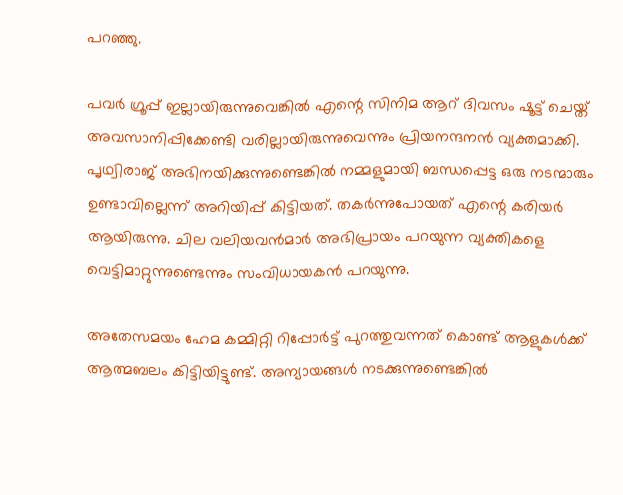പറഞ്ഞു.

പവര്‍ ഗ്രൂപ്പ് ഇല്ലായിരുന്നുവെങ്കില്‍ എന്റെ സിനിമ ആറ് ദിവസം ഷൂട്ട് ചെയ്ത് അവസാനിപ്പിക്കേണ്ടി വരില്ലായിരുന്നുവെന്നും പ്രിയനന്ദനന്‍ വ്യക്തമാക്കി. പൃഥ്വിരാജ് അഭിനയിക്കുന്നുണ്ടെങ്കില്‍ നമ്മളുമായി ബന്ധപ്പെട്ട ഒരു നടന്മാരും ഉണ്ടാവില്ലെന്ന് അറിയിപ്പ് കിട്ടിയത്. തകര്‍ന്നുപോയത് എന്റെ കരിയര്‍ ആയിരുന്നു. ചില വലിയവന്‍മാര്‍ അഭിപ്രായം പറയുന്ന വ്യക്തികളെ വെട്ടിമാറ്റുന്നുണ്ടെന്നും സംവിധായകന്‍ പറയുന്നു.

അതേസമയം ഹേമ കമ്മിറ്റി റിപ്പോര്‍ട്ട് പുറത്തുവന്നത് കൊണ്ട് ആളുകള്‍ക്ക് ആത്മബലം കിട്ടിയിട്ടുണ്ട്. അന്യായങ്ങള്‍ നടക്കുന്നുണ്ടെങ്കില്‍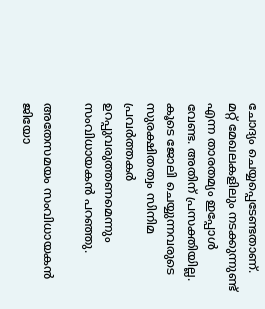ചോദ്യം ചെയ്യപ്പെടേണ്ടതാണ്. മറ്റ് മേഖലകളിലും നടക്കുന്നുണ്ട് എന്ന താരതമ്യം ഇപ്പോള്‍ വേണ്ട. അതിന് പ്രസക്തിയില്ല. കൂടെ ജോലി ചെയ്യുന്നവരുടെ സുരക്ഷിതത്വം സിനിമ പ്രവര്‍ത്തകര്‍ ഉറപ്പുവരുത്തണമെന്നും സംവിധായകന്‍ പറഞ്ഞു.

അതേസമയം സംവിധായകന്‍ ജിയോ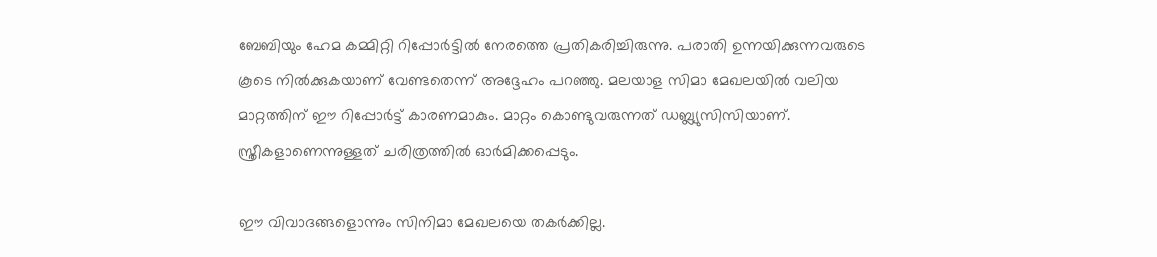ബേബിയും ഹേമ കമ്മിറ്റി റിപ്പോര്‍ട്ടില്‍ നേരത്തെ പ്രതികരിച്ചിരുന്നു. പരാതി ഉന്നയിക്കുന്നവരുടെ കൂടെ നില്‍ക്കുകയാണ് വേണ്ടതെന്ന് അദ്ദേഹം പറഞ്ഞു. മലയാള സിമാ മേഖലയില്‍ വലിയ മാറ്റത്തിന് ഈ റിപ്പോര്‍ട്ട് കാരണമാകും. മാറ്റം കൊണ്ടുവരുന്നത് ഡബ്ല്യുസിസിയാണ്. സ്ത്രീകളാണെന്നുള്ളത് ചരിത്രത്തില്‍ ഓര്‍മിക്കപ്പെടും.

ഈ വിവാദങ്ങളൊന്നും സിനിമാ മേഖലയെ തകര്‍ക്കില്ല.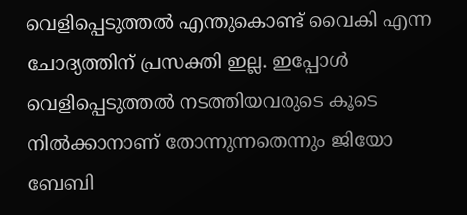വെളിപ്പെടുത്തല്‍ എന്തുകൊണ്ട് വൈകി എന്ന ചോദ്യത്തിന് പ്രസക്തി ഇല്ല. ഇപ്പോള്‍ വെളിപ്പെടുത്തല്‍ നടത്തിയവരുടെ കൂടെ നില്‍ക്കാനാണ് തോന്നുന്നതെന്നും ജിയോ ബേബി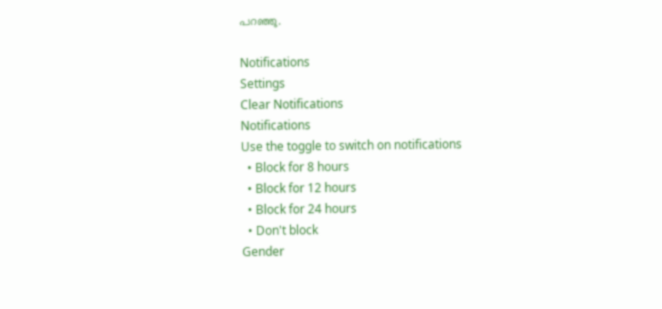പറഞ്ഞു.

Notifications
Settings
Clear Notifications
Notifications
Use the toggle to switch on notifications
  • Block for 8 hours
  • Block for 12 hours
  • Block for 24 hours
  • Don't block
Gender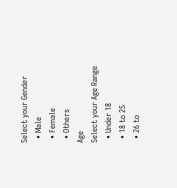Select your Gender
  • Male
  • Female
  • Others
Age
Select your Age Range
  • Under 18
  • 18 to 25
  • 26 to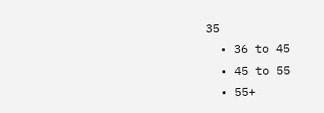35
  • 36 to 45
  • 45 to 55
  • 55+